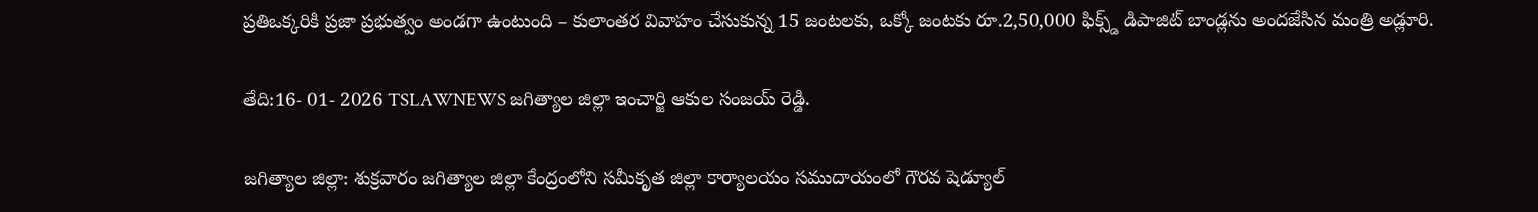ప్రతిఒక్కరికి ప్రజా ప్రభుత్వం అండగా ఉంటుంది – కులాంతర వివాహం చేసుకున్న 15 జంటలకు, ఒక్కో జంటకు రూ.2,50,000 ఫిక్స్డ్ డిపాజిట్ బాండ్లను అందజేసిన మంత్రి అడ్లూరి.

తేది:16- 01- 2026 TSLAWNEWS జగిత్యాల జిల్లా ఇంచార్జి ఆకుల సంజయ్ రెడ్డి.

జగిత్యాల జిల్లా: శుక్రవారం జగిత్యాల జిల్లా కేంద్రంలోని సమీకృత జిల్లా కార్యాలయం సముదాయంలో గౌరవ షెడ్యూల్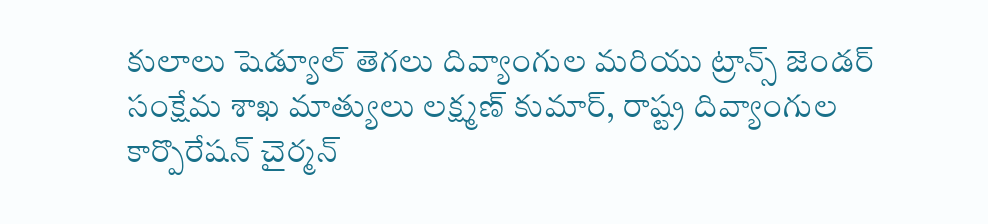కులాలు షెడ్యూల్ తెగలు దివ్యాంగుల మరియు ట్రాన్స్ జెండర్ సంక్షేమ శాఖ మాత్యులు లక్ష్మణ్ కుమార్, రాష్ట్ర దివ్యాంగుల కార్పొరేషన్ చైర్మన్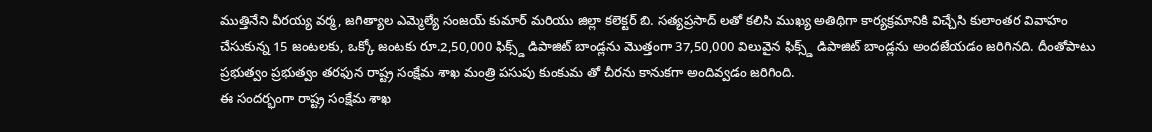ముత్తినేని వీరయ్య వర్మ, జగిత్యాల ఎమ్మెల్యే సంజయ్ కుమార్ మరియు జిల్లా కలెక్టర్ బి. సత్యప్రసాద్ లతో కలిసి ముఖ్య అతిథిగా కార్యక్రమానికి విచ్చేసి కులాంతర వివాహం చేసుకున్న 15 జంటలకు, ఒక్కో జంటకు రూ.2,50,000 ఫిక్స్డ్ డిపాజిట్ బాండ్లను మొత్తంగా 37,50,000 విలువైన ఫిక్స్డ్ డిపాజిట్ బాండ్లను అందజేయడం జరిగినది. దీంతోపాటు ప్రభుత్వం ప్రభుత్వం తరఫున రాష్ట్ర సంక్షేమ శాఖ మంత్రి పసుపు కుంకుమ తో చీరను కానుకగా అందివ్వడం జరిగింది.
ఈ సందర్భంగా రాష్ట్ర సంక్షేమ శాఖ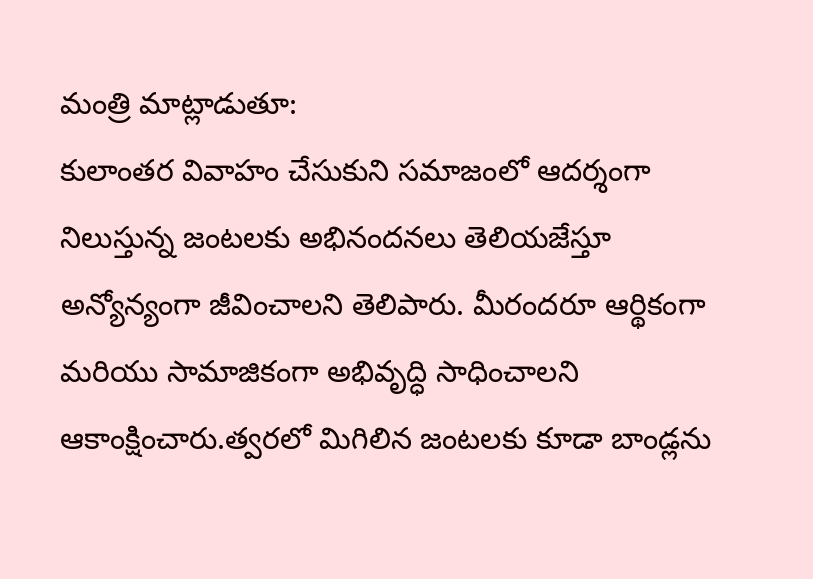మంత్రి మాట్లాడుతూ:
కులాంతర వివాహం చేసుకుని సమాజంలో ఆదర్శంగా నిలుస్తున్న జంటలకు అభినందనలు తెలియజేస్తూ అన్యోన్యంగా జీవించాలని తెలిపారు. మీరందరూ ఆర్థికంగా మరియు సామాజికంగా అభివృద్ధి సాధించాలని ఆకాంక్షించారు.త్వరలో మిగిలిన జంటలకు కూడా బాండ్లను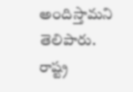అందిస్తామని తెలిపారు.
రాష్ట్ర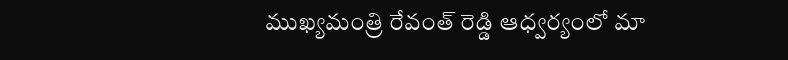ముఖ్యమంత్రి రేవంత్ రెడ్డి ఆధ్వర్యంలో మా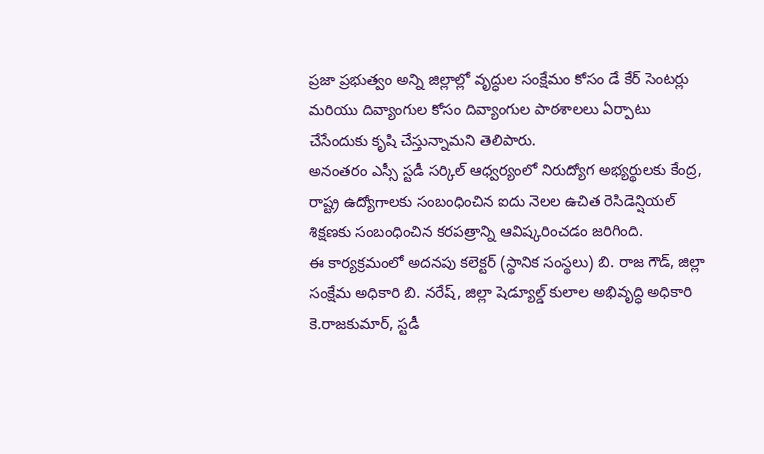ప్రజా ప్రభుత్వం అన్ని జిల్లాల్లో వృద్ధుల సంక్షేమం కోసం డే కేర్ సెంటర్లు మరియు దివ్యాంగుల కోసం దివ్యాంగుల పాఠశాలలు ఏర్పాటు చేసేందుకు కృషి చేస్తున్నామని తెలిపారు.
అనంతరం ఎస్సీ స్టడీ సర్కిల్ ఆధ్వర్యంలో నిరుద్యోగ అభ్యర్థులకు కేంద్ర, రాష్ట్ర ఉద్యోగాలకు సంబంధించిన ఐదు నెలల ఉచిత రెసిడెన్షియల్ శిక్షణకు సంబంధించిన కరపత్రాన్ని ఆవిష్కరించడం జరిగింది.
ఈ కార్యక్రమంలో అదనపు కలెక్టర్ (స్థానిక సంస్థలు) బి. రాజ గౌడ్, జిల్లా సంక్షేమ అధికారి బి. నరేష్, జిల్లా షెడ్యూల్డ్ కులాల అభివృద్ధి అధికారి కె.రాజకుమార్, స్టడీ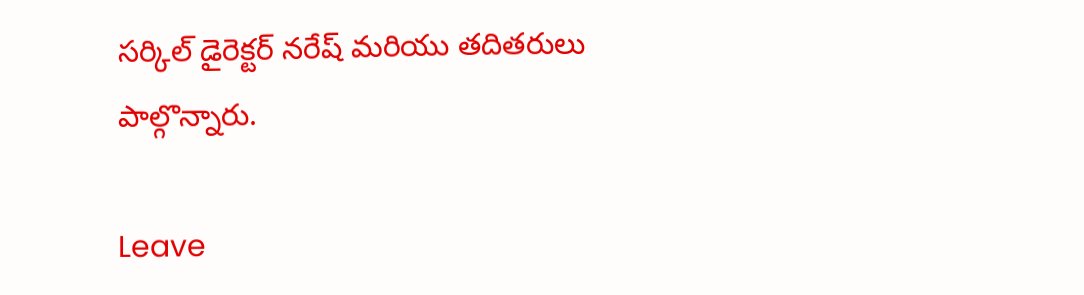సర్కిల్ డైరెక్టర్ నరేష్ మరియు తదితరులు పాల్గొన్నారు.

Leave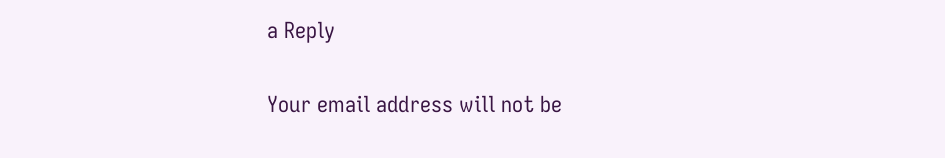a Reply

Your email address will not be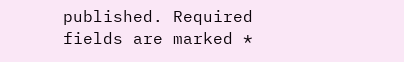published. Required fields are marked *